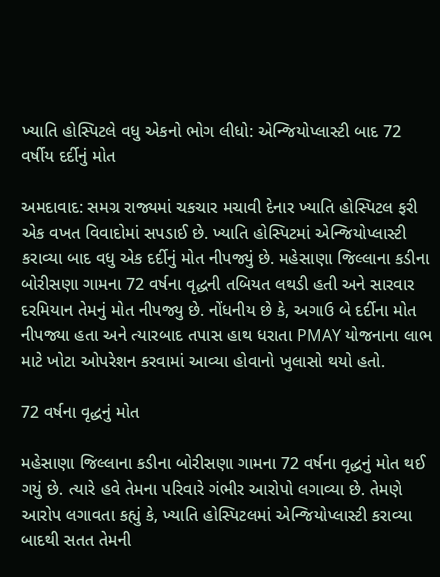ખ્યાતિ હોસ્પિટલે વધુ એકનો ભોગ લીધો: એન્જિયોપ્લાસ્ટી બાદ 72 વર્ષીય દર્દીનું મોત

અમદાવાદ: સમગ્ર રાજ્યમાં ચકચાર મચાવી દેનાર ખ્યાતિ હોસ્પિટલ ફરી એક વખત વિવાદોમાં સપડાઈ છે. ખ્યાતિ હોસ્પિટમાં એન્જિયોપ્લાસ્ટી કરાવ્યા બાદ વધુ એક દર્દીનું મોત નીપજ્યું છે. મહેસાણા જિલ્લાના કડીના બોરીસણા ગામના 72 વર્ષના વૃદ્ધની તબિયત લથડી હતી અને સારવાર દરમિયાન તેમનું મોત નીપજ્યુ છે. નોંધનીય છે કે, અગાઉ બે દર્દીના મોત નીપજ્યા હતા અને ત્યારબાદ તપાસ હાથ ધરાતા PMAY યોજનાના લાભ માટે ખોટા ઓપરેશન કરવામાં આવ્યા હોવાનો ખુલાસો થયો હતો.

72 વર્ષના વૃદ્ધનું મોત

મહેસાણા જિલ્લાના કડીના બોરીસણા ગામના 72 વર્ષના વૃદ્ધનું મોત થઈ ગયું છે. ત્યારે હવે તેમના પરિવારે ગંભીર આરોપો લગાવ્યા છે. તેમણે આરોપ લગાવતા કહ્યું કે, ખ્યાતિ હોસ્પિટલમાં એન્જિયોપ્લાસ્ટી કરાવ્યા બાદથી સતત તેમની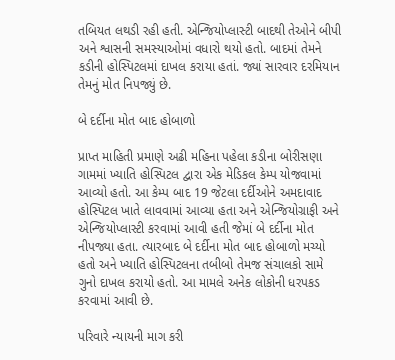તબિયત લથડી રહી હતી. એન્જિયોપ્લાસ્ટી બાદથી તેઓને બીપી અને શ્વાસની સમસ્યાઓમાં વધારો થયો હતો. બાદમાં તેમને કડીની હોસ્પિટલમાં દાખલ કરાયા હતાં. જ્યાં સારવાર દરમિયાન તેમનું મોત નિપજ્યું છે.

બે દર્દીના મોત બાદ હોબાળો

પ્રાપ્ત માહિતી પ્રમાણે અઢી મહિના પહેલા કડીના બોરીસણા ગામમાં ખ્યાતિ હોસ્પિટલ દ્વારા એક મેડિકલ કેમ્પ યોજવામાં આવ્યો હતો. આ કેમ્પ બાદ 19 જેટલા દર્દીઓને અમદાવાદ હોસ્પિટલ ખાતે લાવવામાં આવ્યા હતા અને એન્જિયોગ્રાફી અને એન્જિયોપ્લાસ્ટી કરવામાં આવી હતી જેમાં બે દર્દીના મોત નીપજ્યા હતા. ત્યારબાદ બે દર્દીના મોત બાદ હોબાળો મચ્યો હતો અને ખ્યાતિ હોસ્પિટલના તબીબો તેમજ સંચાલકો સામે ગુનો દાખલ કરાયો હતો. આ મામલે અનેક લોકોની ધરપકડ કરવામાં આવી છે.

પરિવારે ન્યાયની માગ કરી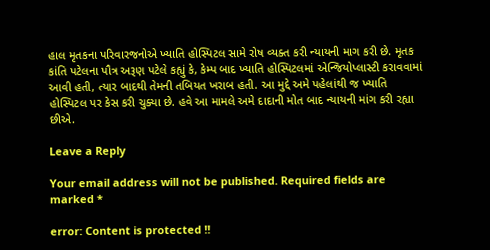હાલ મૃતકના પરિવારજનોએ ખ્યાતિ હોસ્પિટલ સામે રોષ વ્યક્ત કરી ન્યાયની માગ કરી છે. મૃતક કાંતિ પટેલના પૌત્ર અરૂણ પટેલે કહ્યું કે, કેમ્પ બાદ ખ્યાતિ હોસ્પિટલમાં એન્જિયોપ્લાસ્ટી કરાવવામાં આવી હતી, ત્યાર બાદથી તેમની તબિયત ખરાબ હતી. આ મુદ્દે અમે પહેલાંથી જ ખ્યાતિ હોસ્પિટલ પર કેસ કરી ચુક્યા છે. હવે આ મામલે અમે દાદાની મોત બાદ ન્યાયની માંગ કરી રહ્યા છીએ.

Leave a Reply

Your email address will not be published. Required fields are marked *

error: Content is protected !!